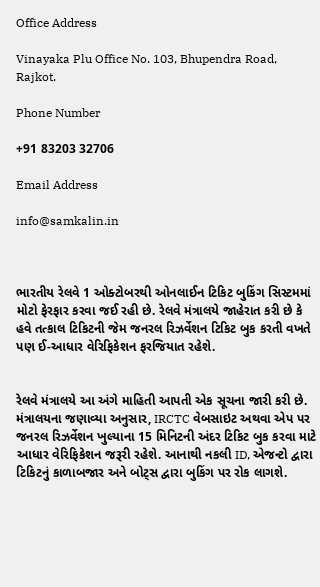Office Address

Vinayaka Plu Office No. 103, Bhupendra Road, Rajkot.

Phone Number

+91 83203 32706

Email Address

info@samkalin.in



ભારતીય રેલવે 1 ઓક્ટોબરથી ઓનલાઈન ટિકિટ બુકિંગ સિસ્ટમમાં મોટો ફેરફાર કરવા જઈ રહી છે. રેલવે મંત્રાલયે જાહેરાત કરી છે કે હવે તત્કાલ ટિકિટની જેમ જનરલ રિઝર્વેશન ટિકિટ બુક કરતી વખતે પણ ઈ-આધાર વેરિફિકેશન ફરજિયાત રહેશે.


રેલવે મંત્રાલયે આ અંગે માહિતી આપતી એક સૂચના જારી કરી છે. મંત્રાલયના જણાવ્યા અનુસાર, IRCTC વેબસાઇટ અથવા એપ પર જનરલ રિઝર્વેશન ખુલ્યાના 15 મિનિટની અંદર ટિકિટ બુક કરવા માટે આધાર વેરિફિકેશન જરૂરી રહેશે. આનાથી નકલી ID, એજન્ટો દ્વારા ટિકિટનું કાળાબજાર અને બોટ્સ દ્વારા બુકિંગ પર રોક લાગશે.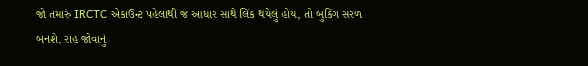જો તમારું IRCTC એકાઉન્ટ પહેલાથી જ આધાર સાથે લિંક થયેલું હોય, તો બુકિંગ સરળ બનશે. રાહ જોવાનું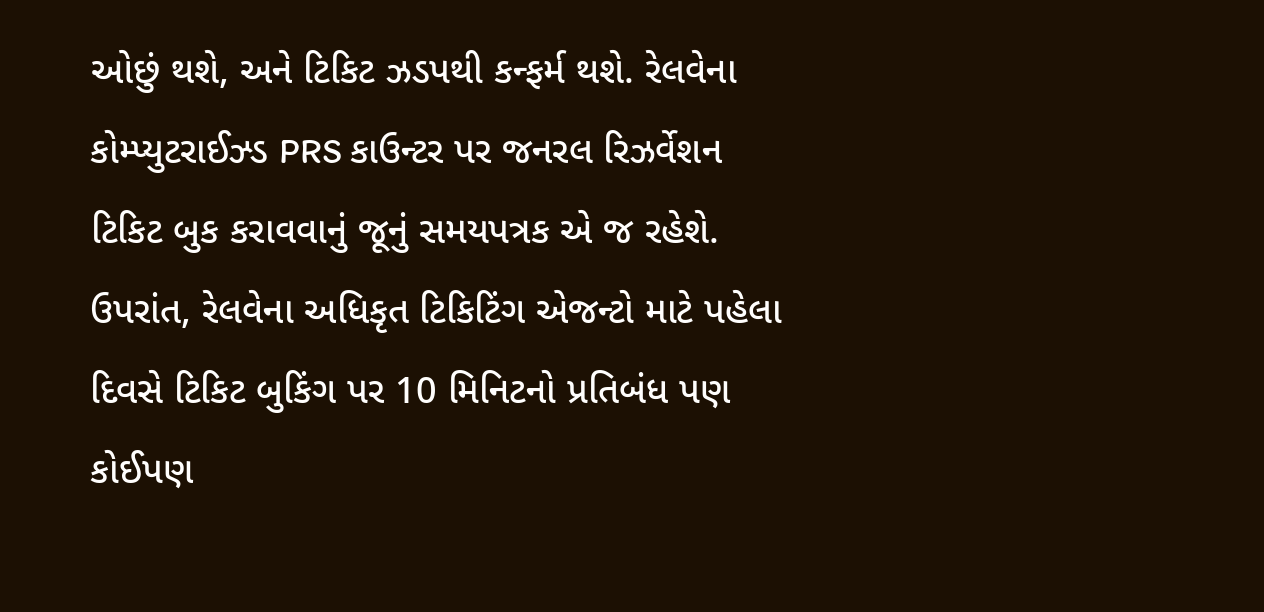ઓછું થશે, અને ટિકિટ ઝડપથી કન્ફર્મ થશે. રેલવેના કોમ્પ્યુટરાઈઝ્ડ PRS કાઉન્ટર પર જનરલ રિઝર્વેશન ટિકિટ બુક કરાવવાનું જૂનું સમયપત્રક એ જ રહેશે. ઉપરાંત, રેલવેના અધિકૃત ટિકિટિંગ એજન્ટો માટે પહેલા દિવસે ટિકિટ બુકિંગ પર 10 મિનિટનો પ્રતિબંધ પણ કોઈપણ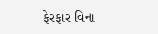ફેરફાર વિના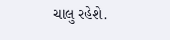ચાલુ રહેશે.